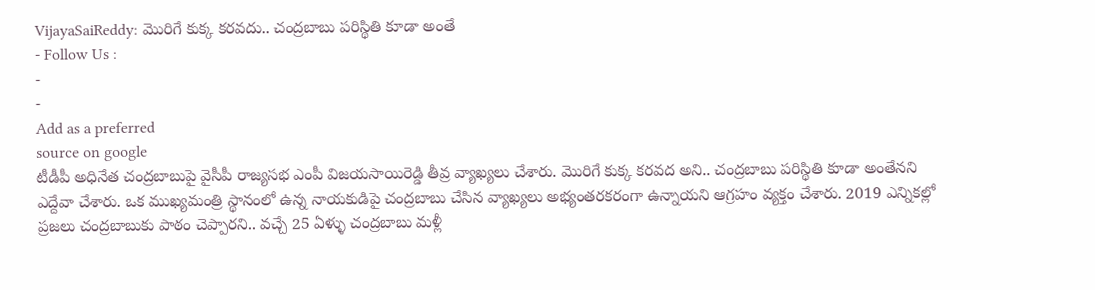VijayaSaiReddy: మొరిగే కుక్క కరవదు.. చంద్రబాబు పరిస్థితి కూడా అంతే
- Follow Us :
-
-
Add as a preferred
source on google
టీడీపీ అధినేత చంద్రబాబుపై వైసీపీ రాజ్యసభ ఎంపీ విజయసాయిరెడ్డి తీవ్ర వ్యాఖ్యలు చేశారు. మొరిగే కుక్క కరవద అని.. చంద్రబాబు పరిస్థితి కూడా అంతేనని ఎద్దేవా చేశారు. ఒక ముఖ్యమంత్రి స్థానంలో ఉన్న నాయకుడిపై చంద్రబాబు చేసిన వ్యాఖ్యలు అభ్యంతరకరంగా ఉన్నాయని ఆగ్రహం వ్యక్తం చేశారు. 2019 ఎన్నికల్లో ప్రజలు చంద్రబాబుకు పాఠం చెప్పారని.. వచ్చే 25 ఏళ్ళు చంద్రబాబు మళ్లీ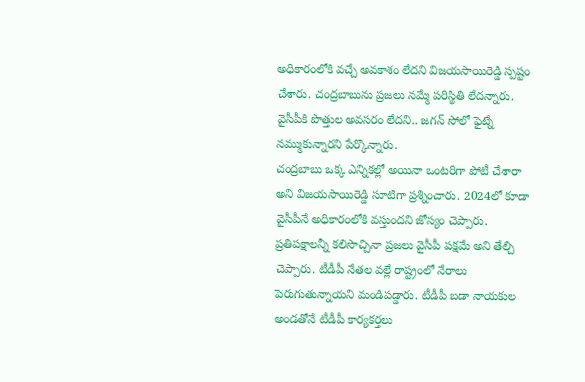అధికారంలోకి వచ్చే అవకాశం లేదని విజయసాయిరెడ్డి స్పష్టం చేశారు. చంద్రబాబును ప్రజలు నమ్మే పరిస్థితి లేదన్నారు. వైసీపీకి పొత్తుల అవసరం లేదని.. జగన్ సోలో ఫైట్నే నమ్ముకున్నారని పేర్కొన్నారు.
చంద్రబాబు ఒక్క ఎన్నికల్లో అయినా ఒంటరిగా పోటీ చేశారా అని విజయసాయిరెడ్డి సూటిగా ప్రశ్నించారు. 2024లో కూడా వైసీపీనే అధికారంలోకి వస్తుందని జోస్యం చెప్పారు. ప్రతిపక్షాలన్నీ కలిసొచ్చినా ప్రజలు వైసీపీ పక్షమే అని తేల్చి చెప్పారు. టీడీపీ నేతల వల్లే రాష్ట్రంలో నేరాలు పెరుగుతున్నాయని మండిపడ్డారు. టీడీపీ బడా నాయకుల అండతోనే టీడీపీ కార్యకర్తలు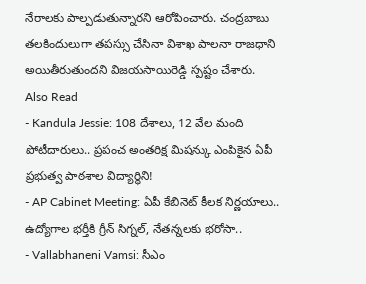నేరాలకు పాల్పడుతున్నారని ఆరోపించారు. చంద్రబాబు తలకిందులుగా తపస్సు చేసినా విశాఖ పాలనా రాజధాని అయితీరుతుందని విజయసాయిరెడ్డి స్పష్టం చేశారు.
Also Read
- Kandula Jessie: 108 దేశాలు, 12 వేల మంది పోటీదారులు.. ప్రపంచ అంతరిక్ష మిషన్కు ఎంపికైన ఏపీ ప్రభుత్వ పాఠశాల విద్యార్థిని!
- AP Cabinet Meeting: ఏపీ కేబినెట్ కీలక నిర్ణయాలు.. ఉద్యోగాల భర్తీకి గ్రీన్ సిగ్నల్, నేతన్నలకు భరోసా..
- Vallabhaneni Vamsi: సీఎం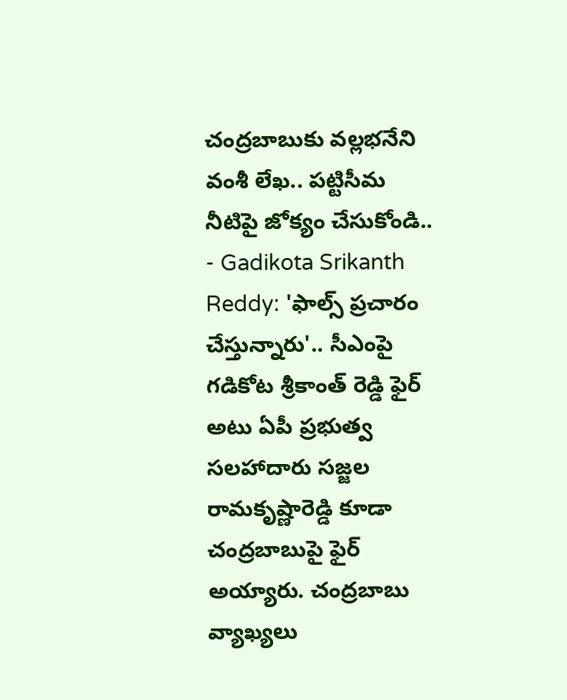చంద్రబాబుకు వల్లభనేని వంశీ లేఖ.. పట్టిసీమ నీటిపై జోక్యం చేసుకోండి..
- Gadikota Srikanth Reddy: 'ఫాల్స్ ప్రచారం చేస్తున్నారు'.. సీఎంపై గడికోట శ్రీకాంత్ రెడ్డి ఫైర్
అటు ఏపీ ప్రభుత్వ సలహాదారు సజ్జల రామకృష్ణారెడ్డి కూడా చంద్రబాబుపై ఫైర్ అయ్యారు. చంద్రబాబు వ్యాఖ్యలు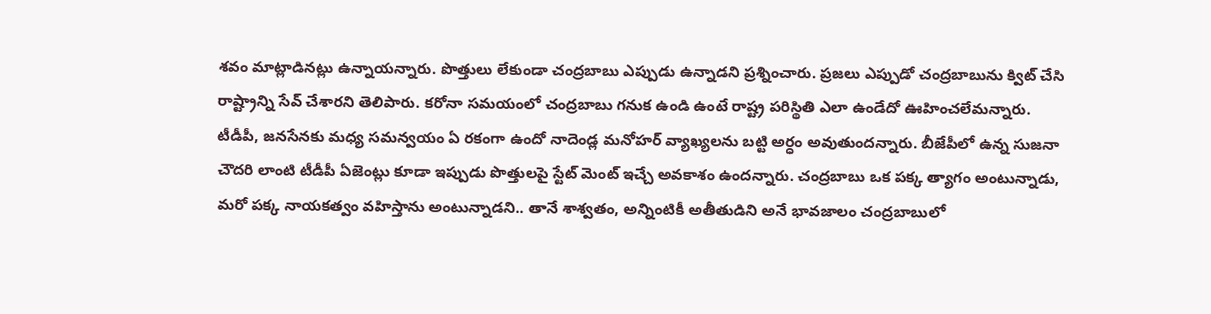శవం మాట్లాడినట్లు ఉన్నాయన్నారు. పొత్తులు లేకుండా చంద్రబాబు ఎప్పుడు ఉన్నాడని ప్రశ్నించారు. ప్రజలు ఎప్పుడో చంద్రబాబును క్విట్ చేసి రాష్ట్రాన్ని సేవ్ చేశారని తెలిపారు. కరోనా సమయంలో చంద్రబాబు గనుక ఉండి ఉంటే రాష్ట్ర పరిస్థితి ఎలా ఉండేదో ఊహించలేమన్నారు. టీడీపీ, జనసేనకు మధ్య సమన్వయం ఏ రకంగా ఉందో నాదెండ్ల మనోహర్ వ్యాఖ్యలను బట్టి అర్ధం అవుతుందన్నారు. బీజేపీలో ఉన్న సుజనా చౌదరి లాంటి టీడీపీ ఏజెంట్లు కూడా ఇప్పుడు పొత్తులపై స్టేట్ మెంట్ ఇచ్చే అవకాశం ఉందన్నారు. చంద్రబాబు ఒక పక్క త్యాగం అంటున్నాడు, మరో పక్క నాయకత్వం వహిస్తాను అంటున్నాడని.. తానే శాశ్వతం, అన్నింటికీ అతీతుడిని అనే భావజాలం చంద్రబాబులో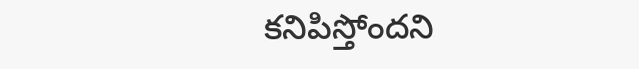కనిపిస్తోందని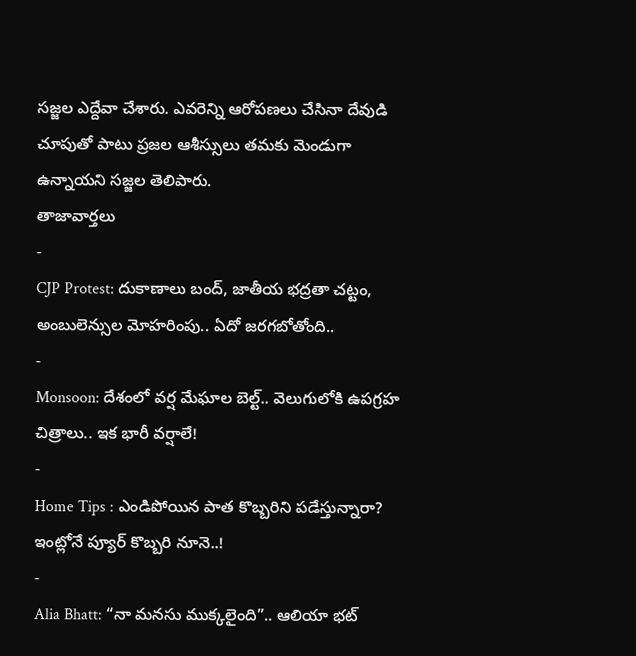సజ్జల ఎద్దేవా చేశారు. ఎవరెన్ని ఆరోపణలు చేసినా దేవుడి చూపుతో పాటు ప్రజల ఆశీస్సులు తమకు మెండుగా ఉన్నాయని సజ్జల తెలిపారు.
తాజావార్తలు
-
CJP Protest: దుకాణాలు బంద్, జాతీయ భద్రతా చట్టం, అంబులెన్సుల మోహరింపు.. ఏదో జరగబోతోంది..
-
Monsoon: దేశంలో వర్ష మేఘాల బెల్ట్.. వెలుగులోకి ఉపగ్రహ చిత్రాలు.. ఇక భారీ వర్షాలే!
-
Home Tips : ఎండిపోయిన పాత కొబ్బరిని పడేస్తున్నారా? ఇంట్లోనే ప్యూర్ కొబ్బరి నూనె..!
-
Alia Bhatt: “నా మనసు ముక్కలైంది”.. ఆలియా భట్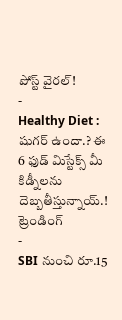పోస్ట్ వైరల్!
-
Healthy Diet : షుగర్ ఉందా.? ఈ 6 ఫుడ్ మిస్టేక్స్ మీ కిడ్నీలను దెబ్బతీస్తున్నాయ్.!
ట్రెండింగ్
-
SBI నుంచి రూ.15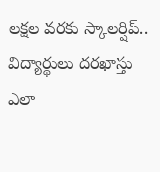లక్షల వరకు స్కాలర్షిప్.. విద్యార్థులు దరఖాస్తు ఎలా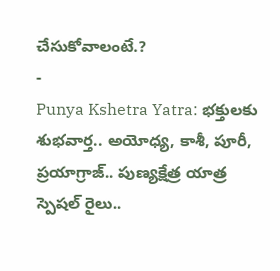చేసుకోవాలంటే.?
-
Punya Kshetra Yatra: భక్తులకు శుభవార్త.. అయోధ్య, కాశీ, పూరీ, ప్రయాగ్రాజ్.. పుణ్యక్షేత్ర యాత్ర స్పెషల్ రైలు..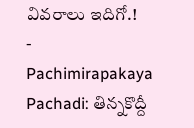వివరాలు ఇదిగో.!
-
Pachimirapakaya Pachadi: తిన్నకొద్దీ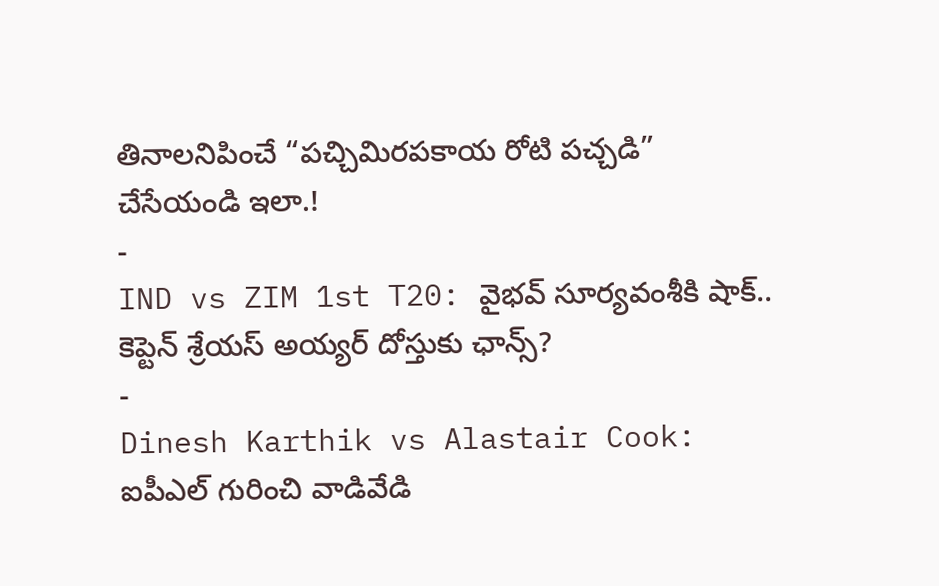తినాలనిపించే “పచ్చిమిరపకాయ రోటి పచ్చడి” చేసేయండి ఇలా.!
-
IND vs ZIM 1st T20: వైభవ్ సూర్యవంశీకి షాక్.. కెప్టెన్ శ్రేయస్ అయ్యర్ దోస్తుకు ఛాన్స్?
-
Dinesh Karthik vs Alastair Cook: ఐపీఎల్ గురించి వాడివేడి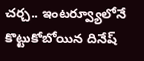చర్చ.. ఇంటర్వ్యూలోనే కొట్టుకోబోయిన దినేష్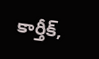కార్తీక్,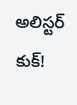అలిస్టర్ కుక్!